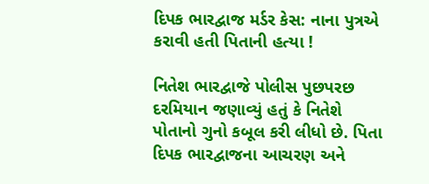દિપક ભારદ્વાજ મર્ડર કેસ: નાના પુત્રએ કરાવી હતી પિતાની હત્યા !

નિતેશ ભારદ્વાજે પોલીસ પુછપરછ દરમિયાન જણાવ્યું હતું કે નિતેશે પોતાનો ગુનો કબૂલ કરી લીધો છે. પિતા દિપક ભારદ્વાજના આચરણ અને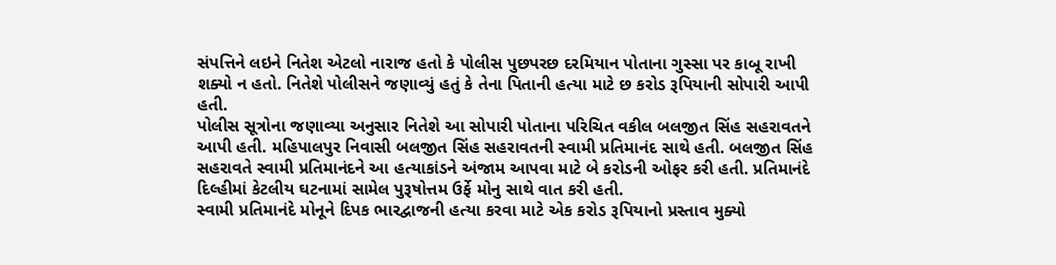સંપત્તિને લઇને નિતેશ એટલો નારાજ હતો કે પોલીસ પુછપરછ દરમિયાન પોતાના ગુસ્સા પર કાબૂ રાખી શક્યો ન હતો. નિતેશે પોલીસને જણાવ્યું હતું કે તેના પિતાની હત્યા માટે છ કરોડ રૂપિયાની સોપારી આપી હતી.
પોલીસ સૂત્રોના જણાવ્યા અનુસાર નિતેશે આ સોપારી પોતાના પરિચિત વકીલ બલજીત સિંહ સહરાવતને આપી હતી. મહિપાલપુર નિવાસી બલજીત સિંહ સહરાવતની સ્વામી પ્રતિમાનંદ સાથે હતી. બલજીત સિંહ સહરાવતે સ્વામી પ્રતિમાનંદને આ હત્યાકાંડને અંજામ આપવા માટે બે કરોડની ઓફર કરી હતી. પ્રતિમાનંદે દિલ્હીમાં કેટલીય ઘટનામાં સામેલ પુરૂષોત્તમ ઉર્ફે મોનુ સાથે વાત કરી હતી.
સ્વામી પ્રતિમાનંદે મોનૂને દિપક ભારદ્વાજની હત્યા કરવા માટે એક કરોડ રૂપિયાનો પ્રસ્તાવ મુક્યો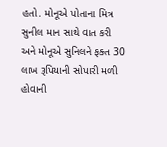હતો. મોનૂએ પોતાના મિત્ર સુનીલ માન સાથે વાત કરી અને મોનૂએ સુનિલને ફક્ત 30 લાખ રૂપિયાની સોપારી મળી હોવાની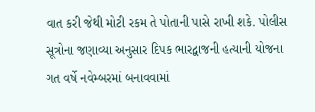વાત કરી જેથી મોટી રકમ તે પોતાની પાસે રાખી શકે. પોલીસ સૂત્રોના જણાવ્યા અનુસાર દિપક ભારદ્વાજની હત્યાની યોજના ગત વર્ષે નવેમ્બરમાં બનાવવામાં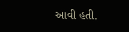આવી હતી.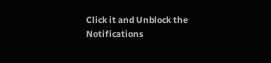Click it and Unblock the Notifications